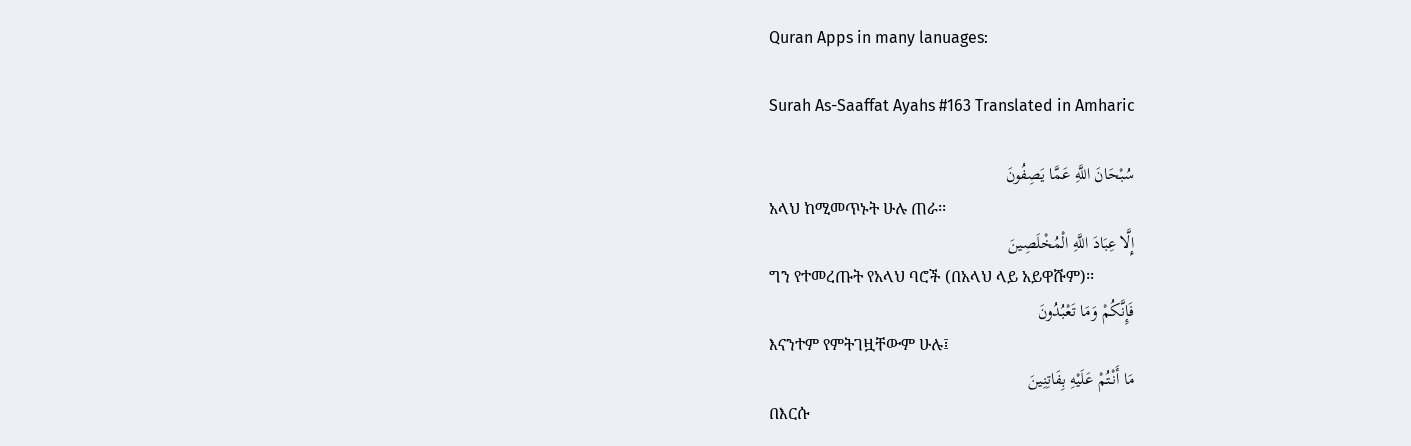Quran Apps in many lanuages:

Surah As-Saaffat Ayahs #163 Translated in Amharic

سُبْحَانَ اللَّهِ عَمَّا يَصِفُونَ
አላህ ከሚመጥኑት ሁሉ ጠራ፡፡
إِلَّا عِبَادَ اللَّهِ الْمُخْلَصِينَ
ግን የተመረጡት የአላህ ባሮች (በአላህ ላይ አይዋሹም)፡፡
فَإِنَّكُمْ وَمَا تَعْبُدُونَ
እናንተም የምትገዟቸውም ሁሉ፤
مَا أَنْتُمْ عَلَيْهِ بِفَاتِنِينَ
በእርሱ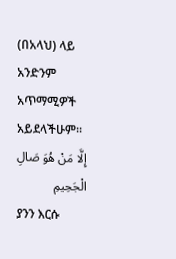(በአላህ) ላይ አንድንም አጥማሚዎች አይደላችሁም፡፡
إِلَّا مَنْ هُوَ صَالِ الْجَحِيمِ
ያንን እርሱ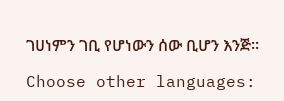ገሀነምን ገቢ የሆነውን ሰው ቢሆን እንጅ፡፡

Choose other languages: